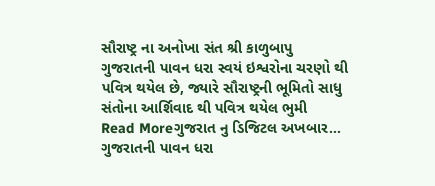સૌરાષ્ટ્ર ના અનોખા સંત શ્રી કાળુબાપુ
ગુજરાતની પાવન ધરા સ્વયં ઇશ્વરોના ચરણો થી પવિત્ર થયેલ છે, જ્યારે સૌરાષ્ટ્રની ભૂમિતો સાધુ સંતોના આર્શિવાદ થી પવિત્ર થયેલ ભુમી
Read Moreગુજરાત નુ ડિજિટલ અખબાર…
ગુજરાતની પાવન ધરા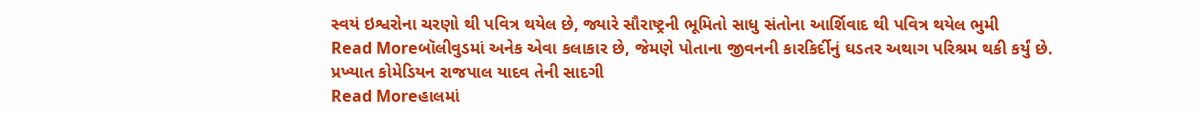સ્વયં ઇશ્વરોના ચરણો થી પવિત્ર થયેલ છે, જ્યારે સૌરાષ્ટ્રની ભૂમિતો સાધુ સંતોના આર્શિવાદ થી પવિત્ર થયેલ ભુમી
Read Moreબૉલીવુડમાં અનેક એવા કલાકાર છે, જેમણે પોતાના જીવનની કારકિર્દીનું ઘડતર અથાગ પરિશ્રમ થકી કર્યું છે. પ્રખ્યાત કોમેડિયન રાજપાલ યાદવ તેની સાદગી
Read Moreહાલમાં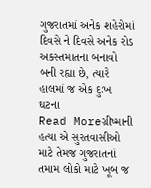ગુજરાતમાં અનેક શહેરોમાં દિવસે ને દિવસે અનેક રોડ અકસ્તમાતના બનાવો બની રહ્યા છે, ત્યારે હાલમાં જ એક દુઃખ ઘટના
Read Moreગ્રીષ્માની હત્યા એ સુરતવાસીઓ માટે તેમજ ગુજરાતનાં તમામ લોકો માટે ખૂબ જ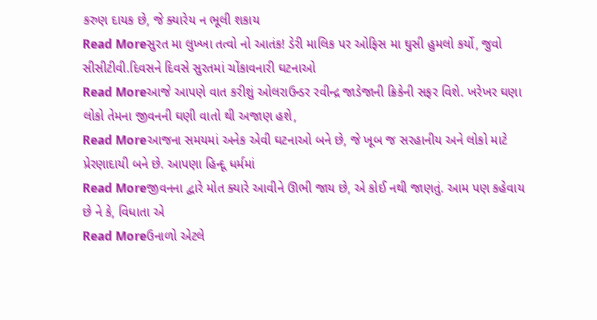કરુણ દાયક છે, જે ક્યારેય ન ભૂલી શકાય
Read Moreસુરત મા લુખ્ખા તત્વો નો આતંક! ડેરી માલિક પર ઓફિસ મા ઘુસી હુમલો કર્યો, જુવો સીસીટીવી.દિવસને દિવસે સુરતમાં ચોંકાવનારી ઘટનાઓ
Read Moreઆજે આપણે વાત કરીશું ઓલરાઉન્ડર રવીન્દ્ર જાડેજાની ક્રિકેની સફર વિશે. ખરેખર ઘણા લોકો તેમના જીવનની ઘણી વાતો થી અજાણ હશે,
Read Moreઆજના સમયમાં અનેક એવી ઘટનાઓ બને છે, જે ખૂબ જ સરહાનીય અને લોકો માટે પ્રેરણાદાયી બને છે. આપણા હિન્દૂ ધર્મમાં
Read Moreજીવનના દ્વારે મોત ક્યારે આવીને ઊભી જાય છે, એ કોઈ નથી જાણતું. આમ પણ કહેવાય છે ને કે, વિધાતા એ
Read Moreઉનાળો એટલે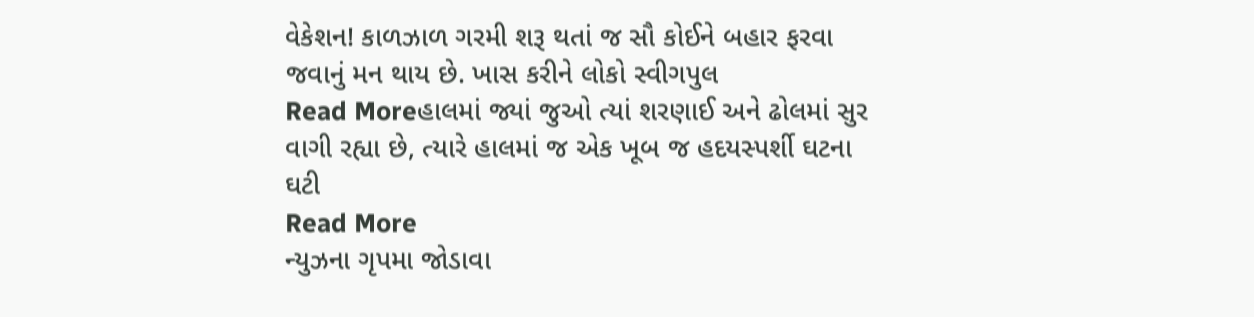વેકેશન! કાળઝાળ ગરમી શરૂ થતાં જ સૌ કોઈને બહાર ફરવા જવાનું મન થાય છે. ખાસ કરીને લોકો સ્વીગપુલ
Read Moreહાલમાં જ્યાં જુઓ ત્યાં શરણાઈ અને ઢોલમાં સુર વાગી રહ્યા છે, ત્યારે હાલમાં જ એક ખૂબ જ હદયસ્પર્શી ઘટના ઘટી
Read More
ન્યુઝના ગૃપમા જોડાવા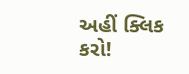અહીં ક્લિક કરો!